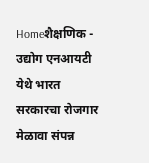Homeशैक्षणिक - उद्योग एनआयटी येथे भारत सरकारचा रोजगार मेळावा संपन्न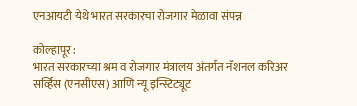एनआयटी येथे भारत सरकारचा रोजगार मेळावा संपन्न

कोल्हापूर :
भारत सरकारच्या श्रम व रोजगार मंत्रालय अंतर्गत नॅशनल करिअर सर्व्हिस (एनसीएस) आणि न्यू इन्स्टिट्यूट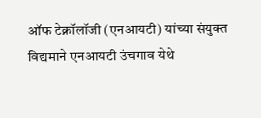ऑफ टेक्नॉलॉजी (एनआयटी) यांच्या संयुक्त विद्यमाने एनआयटी उंचगाव येथे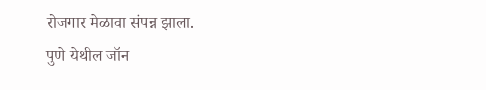रोजगार मेळावा संपन्न झाला.
पुणे येथील जॉन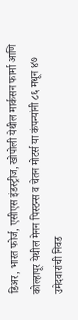डिअर, भारत फोर्ज, एसीएस इंडस्ट्रीज, खोपोली येथील मार्कसन फार्मा आणि कोल्हापूर येथील मेनन पिस्टन्स व चेतन मोटर्स या कंपन्यांनी ८६ मधून ४७ उमेदवारांची निवड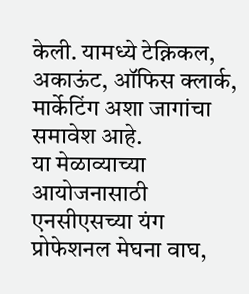केली. यामध्ये टेक्निकल, अकाऊंट, ऑफिस क्लार्क, मार्केटिंग अशा जागांचा समावेश आहे.
या मेळाव्याच्या आयोजनासाठी एनसीएसच्या यंग प्रोफेशनल मेघना वाघ,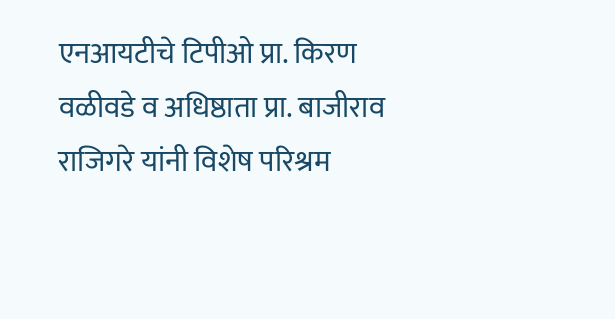एनआयटीचे टिपीओ प्रा. किरण वळीवडे व अधिष्ठाता प्रा. बाजीराव राजिगरे यांनी विशेष परिश्रम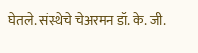घेतले. संस्थेचे चेअरमन डॉ. के. जी.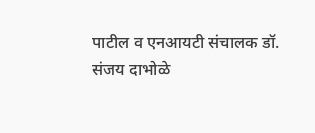पाटील व एनआयटी संचालक डॉ. संजय दाभोळे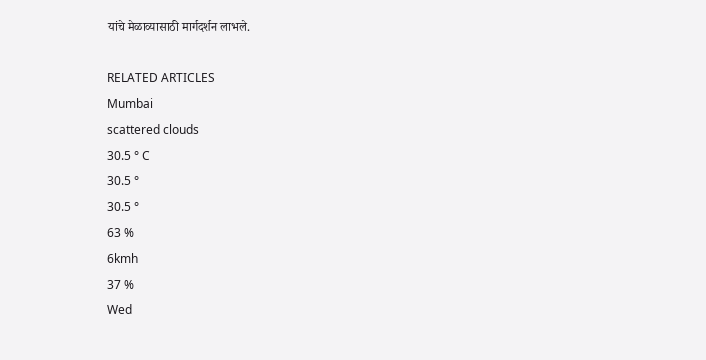यांचे मेळाव्यासाठी मार्गदर्शन लाभले.

RELATED ARTICLES
Mumbai
scattered clouds
30.5 ° C
30.5 °
30.5 °
63 %
6kmh
37 %
Wed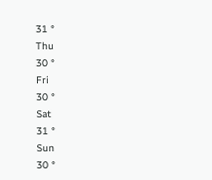31 °
Thu
30 °
Fri
30 °
Sat
31 °
Sun
30 °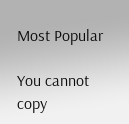Most Popular

You cannot copy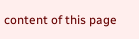content of this page